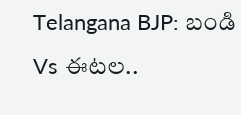Telangana BJP: బండి Vs ఈటల..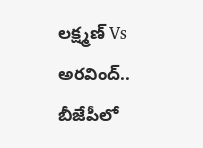లక్ష్మణ్ Vs అరవింద్.. బీజేపీలో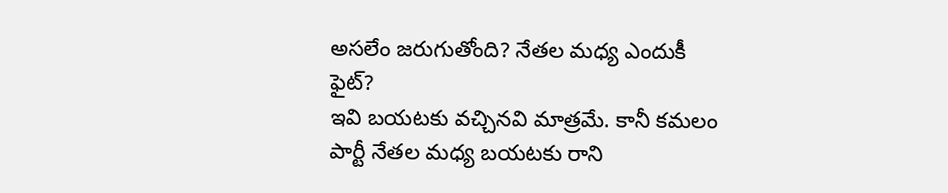అసలేం జరుగుతోంది? నేతల మధ్య ఎందుకీ ఫైట్?
ఇవి బయటకు వచ్చినవి మాత్రమే. కానీ కమలం పార్టీ నేతల మధ్య బయటకు రాని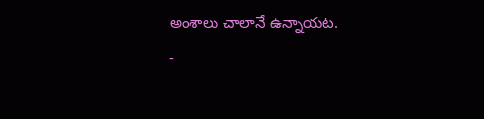అంశాలు చాలానే ఉన్నాయట.
-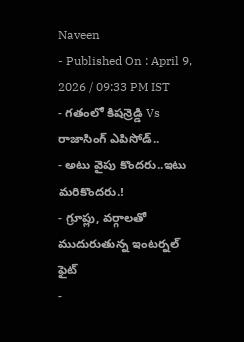Naveen
- Published On : April 9, 2026 / 09:33 PM IST
- గతంలో కిషన్రెడ్డి Vs రాజాసింగ్ ఎపిసోడ్..
- అటు వైపు కొందరు..ఇటు మరికొందరు.!
- గ్రూప్లు, వర్గాలతో ముదురుతున్న ఇంటర్నల్ ఫైట్
-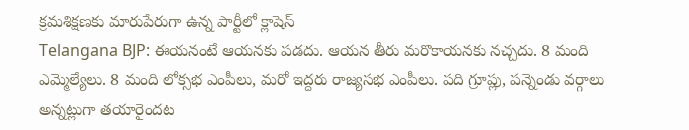క్రమశిక్షణకు మారుపేరుగా ఉన్న పార్టీలో క్లాషెస్
Telangana BJP: ఈయనంటే ఆయనకు పడదు. ఆయన తీరు మరొకాయనకు నచ్చదు. 8 మంది ఎమ్మెల్యేలు. 8 మంది లోక్సభ ఎంపీలు, మరో ఇద్దరు రాజ్యసభ ఎంపీలు. పది గ్రూప్లు, పన్నెండు వర్గాలు అన్నట్లుగా తయారైందట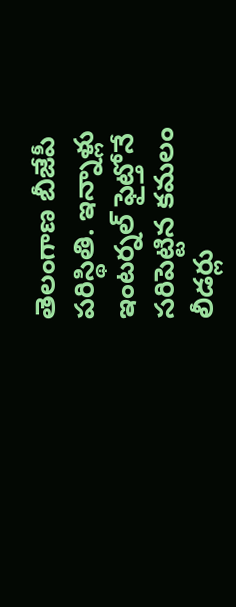తెలంగాణ బీజేపీ పరిస్థితి. ఇన్నాళ్లు ఇంటర్నల్ ఫైట్తోనే సరిపెట్టిన కమలం లీడర్లు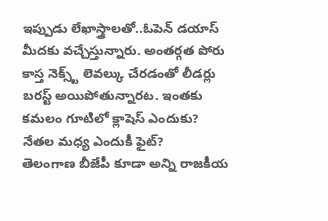ఇప్పుడు లేఖాస్త్రాలతో..ఓపెన్ డయాస్ మీదకు వచ్చేస్తున్నారు. అంతర్గత పోరు కాస్త నెక్స్ట్ లెవల్కు చేరడంతో లీడర్లు బరస్ట్ అయిపోతున్నారట. ఇంతకు కమలం గూటిలో క్లాషెస్ ఎందుకు? నేతల మధ్య ఎందుకీ ఫైట్?
తెలంగాణ బీజేపీ కూడా అన్ని రాజకీయ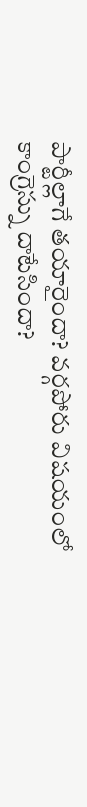పార్టీల్లాగే తయారైందా? వర్గపోరు విషయంలో కాంగ్రెస్ను దాటేసిందా?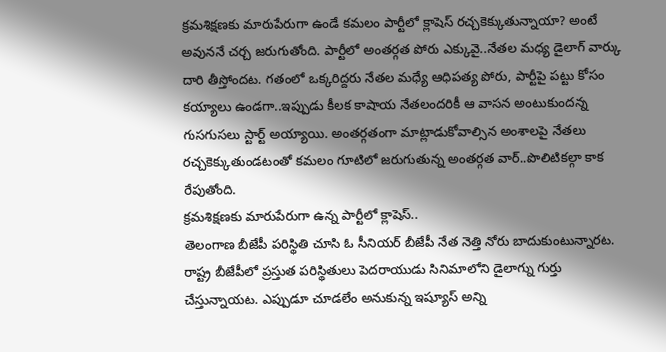క్రమశిక్షణకు మారుపేరుగా ఉండే కమలం పార్టీలో క్లాషెస్ రచ్చకెక్కుతున్నాయా? అంటే అవుననే చర్చ జరుగుతోంది. పార్టీలో అంతర్గత పోరు ఎక్కువై..నేతల మధ్య డైలాగ్ వార్కు దారి తీస్తోందట. గతంలో ఒక్కరిద్దరు నేతల మధ్యే ఆధిపత్య పోరు, పార్టీపై పట్టు కోసం కయ్యాలు ఉండగా..ఇప్పుడు కీలక కాషాయ నేతలందరికీ ఆ వాసన అంటుకుందన్న గుసగుసలు స్టార్ట్ అయ్యాయి. అంతర్గతంగా మాట్లాడుకోవాల్సిన అంశాలపై నేతలు రచ్చకెక్కుతుండటంతో కమలం గూటిలో జరుగుతున్న అంతర్గత వార్..పొలిటికల్గా కాక రేపుతోంది.
క్రమశిక్షణకు మారుపేరుగా ఉన్న పార్టీలో క్లాషెస్..
తెలంగాణ బీజేపీ పరిస్థితి చూసి ఓ సీనియర్ బీజేపీ నేత నెత్తి నోరు బాదుకుంటున్నారట. రాష్ట్ర బీజేపీలో ప్రస్తుత పరిస్థితులు పెదరాయుడు సినిమాలోని డైలాగ్ను గుర్తు చేస్తున్నాయట. ఎప్పుడూ చూడలేం అనుకున్న ఇష్యూస్ అన్ని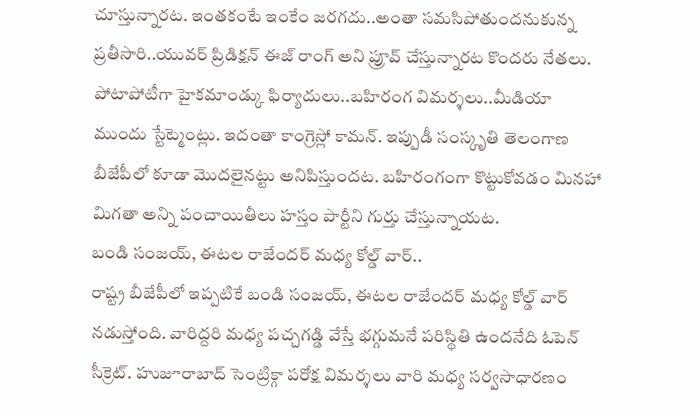చూస్తున్నారట. ఇంతకంటే ఇంకేం జరగదు..అంతా సమసిపోతుందనుకున్న ప్రతీసారి..యువర్ ప్రిడిక్షన్ ఈజ్ రాంగ్ అని ప్రూవ్ చేస్తున్నారట కొందరు నేతలు. పోటాపోటీగా హైకమాండ్కు ఫిర్యాదులు..బహిరంగ విమర్శలు..మీడియా ముందు స్టేట్మెంట్లు. ఇదంతా కాంగ్రెస్లో కామన్. ఇప్పుడీ సంస్కృతి తెలంగాణ బీజేపీలో కూడా మొదలైనట్టు అనిపిస్తుందట. బహిరంగంగా కొట్టుకోవడం మినహా మిగతా అన్ని పంచాయితీలు హస్తం పార్టీని గుర్తు చేస్తున్నాయట.
బండి సంజయ్, ఈటల రాజేందర్ మధ్య కోల్డ్ వార్..
రాష్ట్ర బీజేపీలో ఇప్పటికే బండి సంజయ్, ఈటల రాజేందర్ మధ్య కోల్డ్ వార్ నడుస్తోంది. వారిద్దరి మధ్య పచ్చగడ్డి వేస్తే భగ్గుమనే పరిస్థితి ఉందనేది ఓపెన్ సీక్రెట్. హుజూరాబాద్ సెంట్రిక్గా పరోక్ష విమర్శలు వారి మధ్య సర్వసాధారణం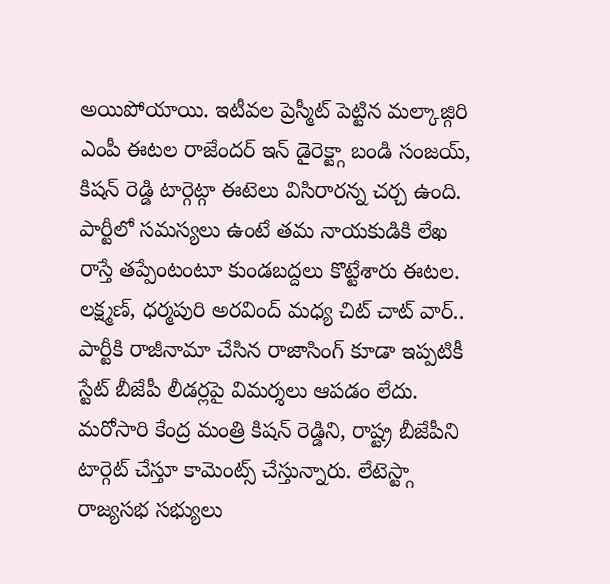అయిపోయాయి. ఇటీవల ప్రెస్మీట్ పెట్టిన మల్కాజ్గిరి ఎంపీ ఈటల రాజేందర్ ఇన్ డైరెక్ట్గా బండి సంజయ్, కిషన్ రెడ్డి టార్గెట్గా ఈటెలు విసిరారన్న చర్చ ఉంది. పార్టీలో సమస్యలు ఉంటే తమ నాయకుడికి లేఖ రాస్తే తప్పేంటంటూ కుండబద్దలు కొట్టేశారు ఈటల.
లక్ష్మణ్, ధర్మపురి అరవింద్ మధ్య చిట్ చాట్ వార్..
పార్టీకి రాజీనామా చేసిన రాజాసింగ్ కూడా ఇప్పటికీ స్టేట్ బీజేపీ లీడర్లపై విమర్శలు ఆపడం లేదు. మరోసారి కేంద్ర మంత్రి కిషన్ రెడ్డిని, రాష్ట్ర బీజేపీని టార్గెట్ చేస్తూ కామెంట్స్ చేస్తున్నారు. లేటెస్ట్గా రాజ్యసభ సభ్యులు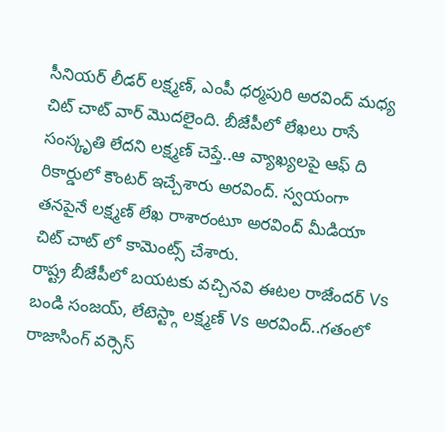సీనియర్ లీడర్ లక్ష్మణ్, ఎంపీ ధర్మపురి అరవింద్ మధ్య చిట్ చాట్ వార్ మొదలైంది. బీజేపీలో లేఖలు రాసే సంస్కృతి లేదని లక్ష్మణ్ చెప్తే..ఆ వ్యాఖ్యలపై ఆఫ్ ది రికార్డులో కౌంటర్ ఇచ్చేశారు అరవింద్. స్వయంగా తనపైనే లక్ష్మణ్ లేఖ రాశారంటూ అరవింద్ మీడియా చిట్ చాట్ లో కామెంట్స్ చేశారు.
రాష్ట్ర బీజేపీలో బయటకు వచ్చినవి ఈటల రాజేందర్ Vs బండి సంజయ్, లేటెస్ట్గా లక్ష్మణ్ Vs అరవింద్..గతంలో రాజాసింగ్ వర్సెస్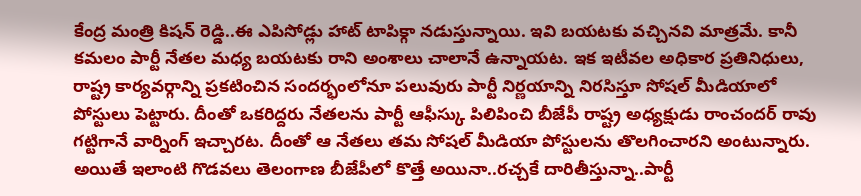కేంద్ర మంత్రి కిషన్ రెడ్డి..ఈ ఎపిసోడ్లు హాట్ టాపిక్గా నడుస్తున్నాయి. ఇవి బయటకు వచ్చినవి మాత్రమే. కానీ కమలం పార్టీ నేతల మధ్య బయటకు రాని అంశాలు చాలానే ఉన్నాయట. ఇక ఇటీవల అధికార ప్రతినిధులు, రాష్ట్ర కార్యవర్గాన్ని ప్రకటించిన సందర్భంలోనూ పలువురు పార్టీ నిర్ణయాన్ని నిరసిస్తూ సోషల్ మీడియాలో పోస్టులు పెట్టారు. దీంతో ఒకరిద్దరు నేతలను పార్టీ ఆఫీస్కు పిలిపించి బీజేపీ రాష్ట్ర అధ్యక్షుడు రాంచందర్ రావు గట్టిగానే వార్నింగ్ ఇచ్చారట. దీంతో ఆ నేతలు తమ సోషల్ మీడియా పోస్టులను తొలగించారని అంటున్నారు.
అయితే ఇలాంటి గొడవలు తెలంగాణ బీజేపీలో కొత్తే అయినా..రచ్చకే దారితీస్తున్నా..పార్టీ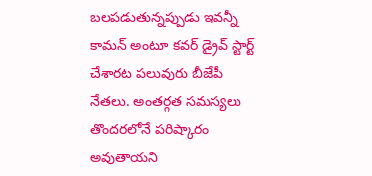బలపడుతున్నప్పుడు ఇవన్నీ కామన్ అంటూ కవర్ డ్రైవ్ స్టార్ట్ చేశారట పలువురు బీజేపీ నేతలు. అంతర్గత సమస్యలు తొందరలోనే పరిష్కారం అవుతాయని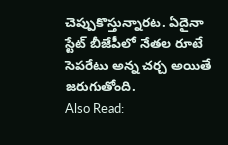చెప్పుకొస్తున్నారట. ఏదైనా స్టేట్ బీజేపీలో నేతల రూటే సెపరేటు అన్న చర్చ అయితే జరుగుతోంది.
Also Read: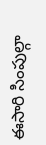ఈసారి సింపుల్గా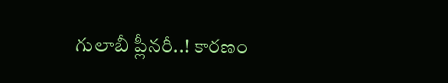గులాబీ ప్లీనరీ..! కారణం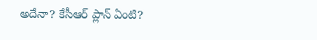అదేనా? కేసీఆర్ ప్లాన్ ఏంటి?